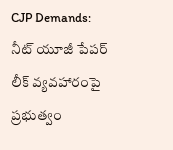CJP Demands: నీట్ యూజీ పేపర్ లీక్ వ్యవహారంపై ప్రభుత్వం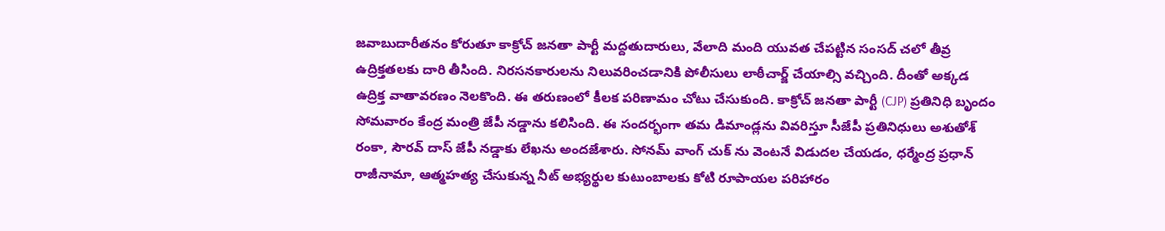జవాబుదారీతనం కోరుతూ కాక్రోచ్ జనతా పార్టీ మద్దతుదారులు, వేలాది మంది యువత చేపట్టిన సంసద్ చలో తీవ్ర ఉద్రిక్తతలకు దారి తీసింది. నిరసనకారులను నిలువరించడానికి పోలీసులు లాఠీచార్జ్ చేయాల్సి వచ్చింది. దీంతో అక్కడ ఉద్రిక్త వాతావరణం నెలకొంది. ఈ తరుణంలో కీలక పరిణామం చోటు చేసుకుంది. కాక్రోచ్ జనతా పార్టీ (CJP) ప్రతినిధి బృందం సోమవారం కేంద్ర మంత్రి జేపీ నడ్డాను కలిసింది. ఈ సందర్భంగా తమ డిమాండ్లను వివరిస్తూ సీజేపీ ప్రతినిధులు అశుతోశ్ రంకా, సౌరవ్ దాస్ జేపీ నడ్డాకు లేఖను అందజేశారు. సోనమ్ వాంగ్ చుక్ ను వెంటనే విడుదల చేయడం, ధర్మేంద్ర ప్రధాన్ రాజీనామా, ఆత్మహత్య చేసుకున్న నీట్ అభ్యర్థుల కుటుంబాలకు కోటి రూపాయల పరిహారం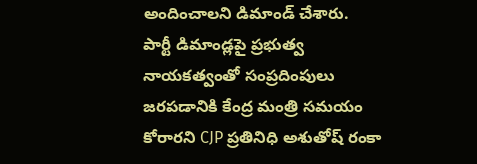అందించాలని డిమాండ్ చేశారు.
పార్టీ డిమాండ్లపై ప్రభుత్వ నాయకత్వంతో సంప్రదింపులు జరపడానికి కేంద్ర మంత్రి సమయం కోరారని CJP ప్రతినిధి అశుతోష్ రంకా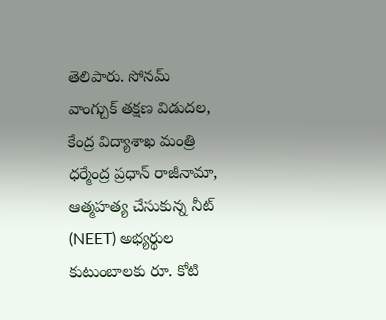తెలిపారు. సోనమ్ వాంగ్చుక్ తక్షణ విడుదల, కేంద్ర విద్యాశాఖ మంత్రి ధర్మేంద్ర ప్రధాన్ రాజీనామా, ఆత్మహత్య చేసుకున్న నీట్ (NEET) అభ్యర్థుల కుటుంబాలకు రూ. కోటి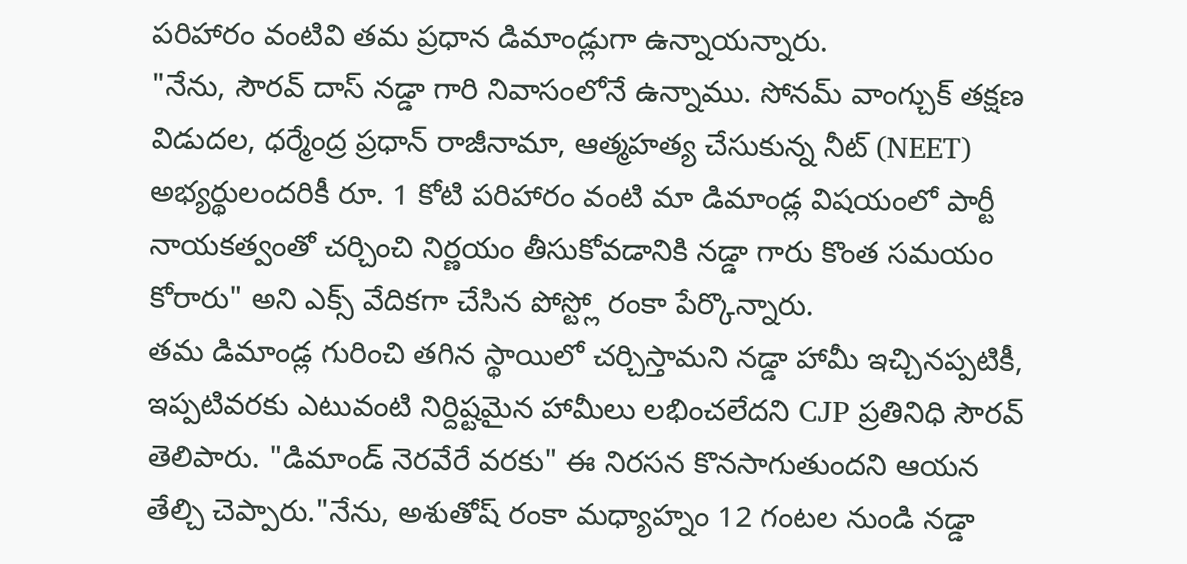పరిహారం వంటివి తమ ప్రధాన డిమాండ్లుగా ఉన్నాయన్నారు.
"నేను, సౌరవ్ దాస్ నడ్డా గారి నివాసంలోనే ఉన్నాము. సోనమ్ వాంగ్చుక్ తక్షణ విడుదల, ధర్మేంద్ర ప్రధాన్ రాజీనామా, ఆత్మహత్య చేసుకున్న నీట్ (NEET) అభ్యర్థులందరికీ రూ. 1 కోటి పరిహారం వంటి మా డిమాండ్ల విషయంలో పార్టీ నాయకత్వంతో చర్చించి నిర్ణయం తీసుకోవడానికి నడ్డా గారు కొంత సమయం కోరారు" అని ఎక్స్ వేదికగా చేసిన పోస్ట్లో రంకా పేర్కొన్నారు.
తమ డిమాండ్ల గురించి తగిన స్థాయిలో చర్చిస్తామని నడ్డా హామీ ఇచ్చినప్పటికీ, ఇప్పటివరకు ఎటువంటి నిర్దిష్టమైన హామీలు లభించలేదని CJP ప్రతినిధి సౌరవ్ తెలిపారు. "డిమాండ్ నెరవేరే వరకు" ఈ నిరసన కొనసాగుతుందని ఆయన తేల్చి చెప్పారు."నేను, అశుతోష్ రంకా మధ్యాహ్నం 12 గంటల నుండి నడ్డా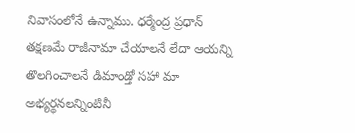నివాసంలోనే ఉన్నాము. ధర్మేంద్ర ప్రధాన్ తక్షణమే రాజీనామా చేయాలనే లేదా ఆయన్ని తొలగించాలనే డిమాండ్తో సహా మా అభ్యర్థనలన్నింటినీ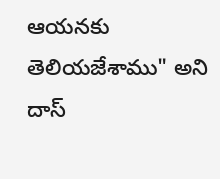ఆయనకు తెలియజేశాము" అని దాస్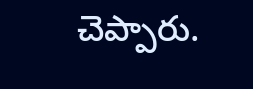చెప్పారు.